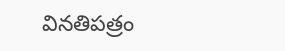వినతిపత్రం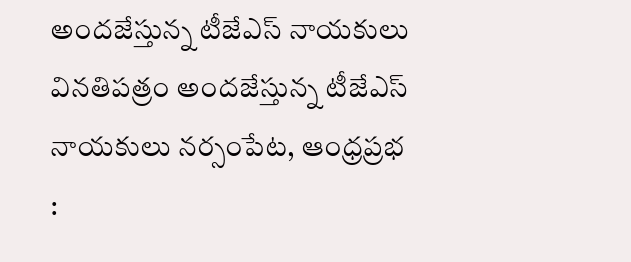అందజేస్తున్న టీజేఎస్ నాయకులు వినతిపత్రం అందజేస్తున్న టీజేఎస్ నాయకులు నర్సంపేట, ఆంధ్రప్రభ :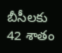బీసీలకు 42 శాతం